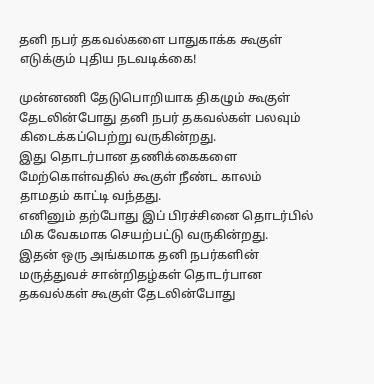தனி நபர் தகவல்களை பாதுகாக்க கூகுள் எடுக்கும் புதிய நடவடிக்கை!

முன்னணி தேடுபொறியாக திகழும் கூகுள் தேடலின்போது தனி நபர் தகவல்கள் பலவும் கிடைக்கப்பெற்று வருகின்றது.
இது தொடர்பான தணிக்கைகளை மேற்கொள்வதில் கூகுள் நீண்ட காலம் தாமதம் காட்டி வந்தது.
எனினும் தற்போது இப் பிரச்சினை தொடர்பில் மிக வேகமாக செயற்பட்டு வருகின்றது.
இதன் ஒரு அங்கமாக தனி நபர்களின் மருத்துவச் சான்றிதழ்கள் தொடர்பான தகவல்கள் கூகுள் தேடலின்போது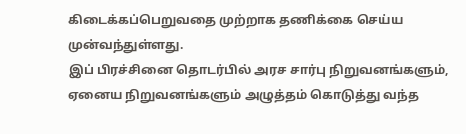கிடைக்கப்பெறுவதை முற்றாக தணிக்கை செய்ய முன்வந்துள்ளது.
இப் பிரச்சினை தொடர்பில் அரச சார்பு நிறுவனங்களும், ஏனைய நிறுவனங்களும் அழுத்தம் கொடுத்து வந்த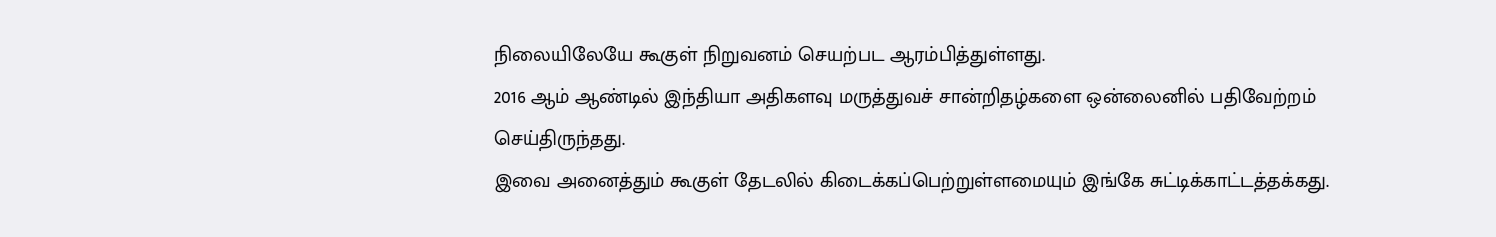நிலையிலேயே கூகுள் நிறுவனம் செயற்பட ஆரம்பித்துள்ளது.
2016 ஆம் ஆண்டில் இந்தியா அதிகளவு மருத்துவச் சான்றிதழ்களை ஒன்லைனில் பதிவேற்றம் செய்திருந்தது.
இவை அனைத்தும் கூகுள் தேடலில் கிடைக்கப்பெற்றுள்ளமையும் இங்கே சுட்டிக்காட்டத்தக்கது.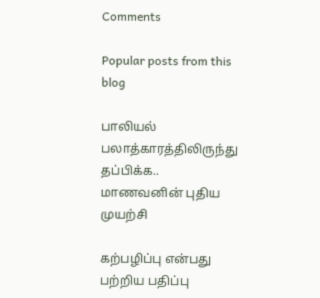Comments

Popular posts from this blog

பாலியல் பலாத்காரத்திலிருந்து தப்பிக்க.. மாணவனின் புதிய முயற்சி

கற்பழிப்பு என்பது பற்றிய பதிப்பு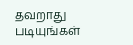தவறாது படியுங்கள்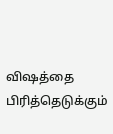விஷத்தை பிரித்தெடுக்கும்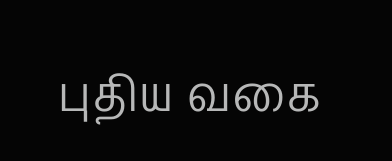புதிய வகை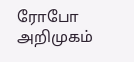ரோபோ அறிமுகம்